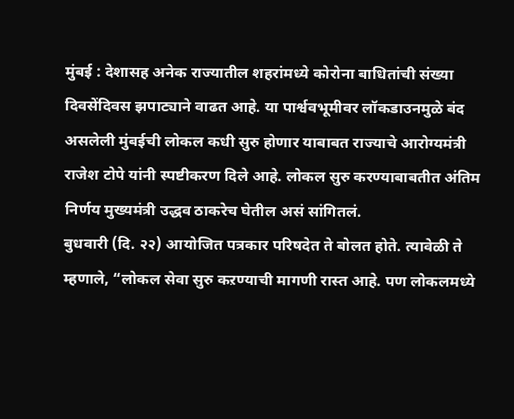मुंबई : देशासह अनेक राज्यातील शहरांमध्ये कोरोना बाधितांची संख्या दिवसेंदिवस झपाट्याने वाढत आहे. या पार्श्ववभूमीवर लॉकडाउनमुळे बंद असलेली मुंबईची लोकल कधी सुरु होणार याबाबत राज्याचे आरोग्यमंत्री राजेश टोपे यांनी स्पष्टीकरण दिले आहे. लोकल सुरु करण्याबाबतीत अंतिम निर्णय मुख्यमंत्री उद्धव ठाकरेच घेतील असं सांगितलं.
बुधवारी (दि. २२) आयोजित पत्रकार परिषदेत ते बोलत होते. त्यावेळी ते म्हणाले, “लोकल सेवा सुरु कऱण्याची मागणी रास्त आहे. पण लोकलमध्ये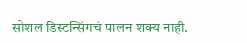सोशल डिस्टन्सिंगचं पालन शक्य नाही.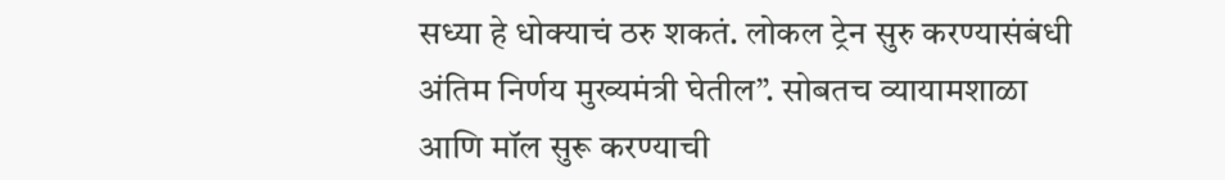सध्या हे धोक्याचं ठरु शकतं. लोकल ट्रेन सुरु करण्यासंबंधी अंतिम निर्णय मुख्यमंत्री घेतील”. सोबतच व्यायामशाळा आणि मॉल सुरू करण्याची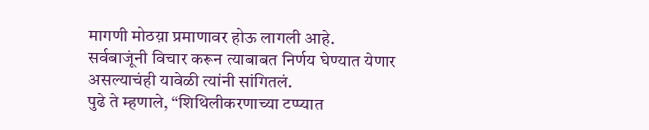मागणी मोठय़ा प्रमाणावर होऊ लागली आहे. सर्वबाजूंनी विचार करून त्याबाबत निर्णय घेण्यात येणार असल्याचंही यावेळी त्यांनी सांगितलं.
पुढे ते म्हणाले, “शिथिलीकरणाच्या टप्प्यात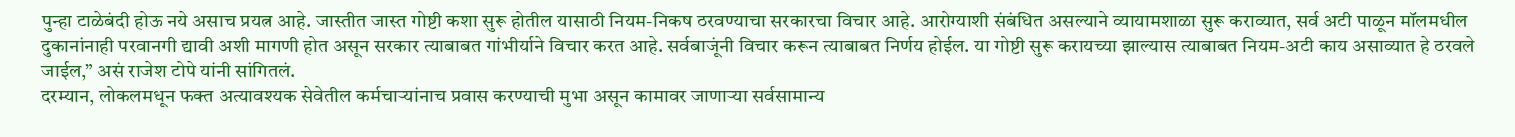पुन्हा टाळेबंदी होऊ नये असाच प्रयत्न आहे. जास्तीत जास्त गोष्टी कशा सुरू होतील यासाठी नियम-निकष ठरवण्याचा सरकारचा विचार आहे. आरोग्याशी संबंधित असल्याने व्यायामशाळा सुरू कराव्यात, सर्व अटी पाळून मॉलमधील दुकानांनाही परवानगी द्यावी अशी मागणी होत असून सरकार त्याबाबत गांभीर्याने विचार करत आहे. सर्वबाजूंनी विचार करून त्याबाबत निर्णय होईल. या गोष्टी सुरू करायच्या झाल्यास त्याबाबत नियम-अटी काय असाव्यात हे ठरवले जाईल,” असं राजेश टोपे यांनी सांगितलं.
दरम्यान, लोकलमधून फक्त अत्यावश्यक सेवेतील कर्मचाऱ्यांनाच प्रवास करण्याची मुभा असून कामावर जाणाऱ्या सर्वसामान्य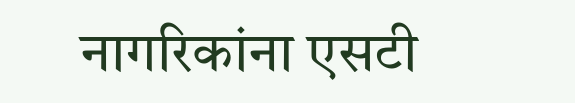नागरिकांना एसटी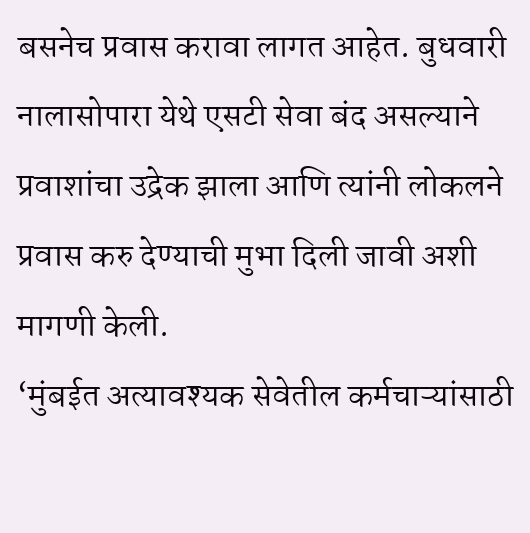बसनेच प्रवास करावा लागत आहेत. बुधवारी नालासोपारा येथे एसटी सेवा बंद असल्याने प्रवाशांचा उद्रेक झाला आणि त्यांनी लोकलने प्रवास करु देण्याची मुभा दिली जावी अशी मागणी केली.
‘मुंबईत अत्यावश्यक सेवेतील कर्मचाऱ्यांसाठी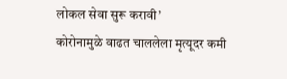लोकल सेवा सुरू करावी’
कोरोनामुळे वाढत चाललेला मृत्यूदर कमी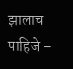झालाच पाहिजे –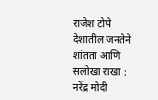राजेश टोपे
देशातील जनतेने शांतता आणि सलोखा राखा : नरेंद्र मोदी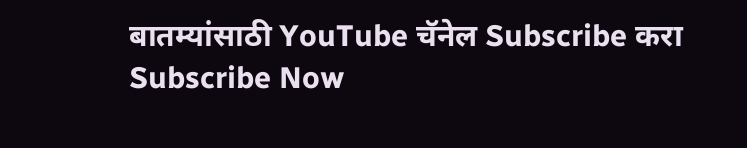बातम्यांसाठी YouTube चॅनेल Subscribe करा
Subscribe Now